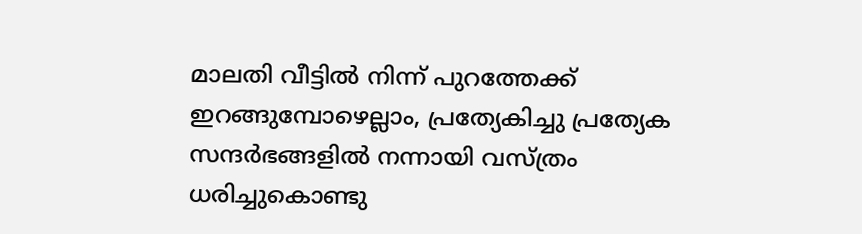മാലതി വീട്ടിൽ നിന്ന് പുറത്തേക്ക് ഇറങ്ങുമ്പോഴെല്ലാം, പ്രത്യേകിച്ചു പ്രത്യേക സന്ദർഭങ്ങളിൽ നന്നായി വസ്ത്രം ധരിച്ചുകൊണ്ടു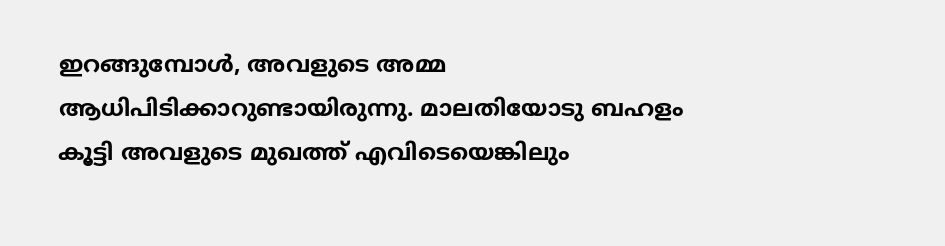ഇറങ്ങുമ്പോൾ, അവളുടെ അമ്മ ആധിപിടിക്കാറുണ്ടായിരുന്നു. മാലതിയോടു ബഹളം കൂട്ടി അവളുടെ മുഖത്ത് എവിടെയെങ്കിലും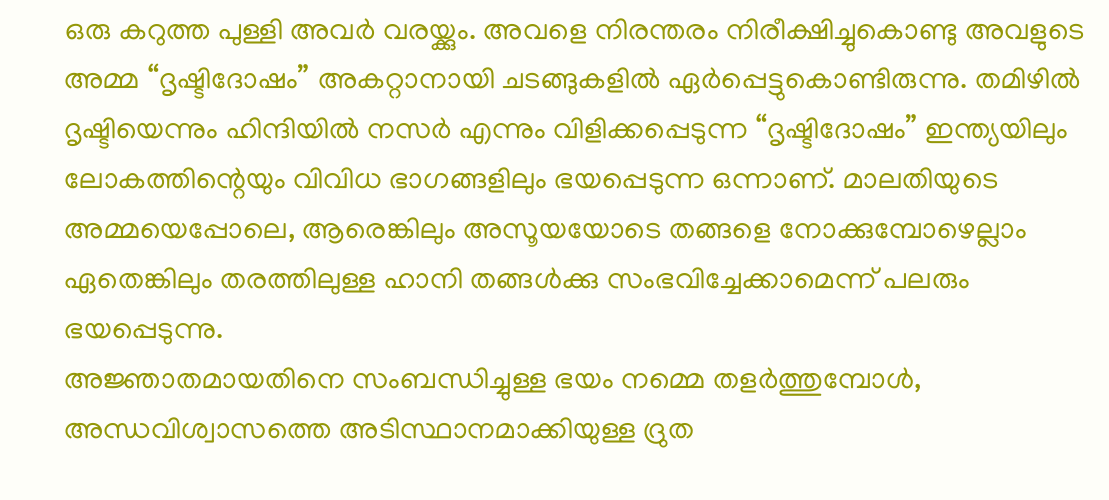ഒരു കറുത്ത പുള്ളി അവർ വരയ്ക്കും. അവളെ നിരന്തരം നിരീക്ഷിച്ചുകൊണ്ടു അവളുടെ അമ്മ “ദൃഷ്ടിദോഷം” അകറ്റാനായി ചടങ്ങുകളിൽ ഏർപ്പെട്ടുകൊണ്ടിരുന്നു. തമിഴിൽ ദൃഷ്ടിയെന്നും ഹിന്ദിയിൽ നസർ എന്നും വിളിക്കപ്പെടുന്ന “ദൃഷ്ടിദോഷം” ഇന്ത്യയിലും ലോകത്തിന്റെയും വിവിധ ഭാഗങ്ങളിലും ഭയപ്പെടുന്ന ഒന്നാണ്. മാലതിയുടെ അമ്മയെപ്പോലെ, ആരെങ്കിലും അസൂയയോടെ തങ്ങളെ നോക്കുമ്പോഴെല്ലാം ഏതെങ്കിലും തരത്തിലുള്ള ഹാനി തങ്ങൾക്കു സംഭവിച്ചേക്കാമെന്ന് പലരും ഭയപ്പെടുന്നു.
അജ്ഞാതമായതിനെ സംബന്ധിച്ചുള്ള ഭയം നമ്മെ തളർത്തുമ്പോൾ, അന്ധവിശ്വാസത്തെ അടിസ്ഥാനമാക്കിയുള്ള ദ്രുത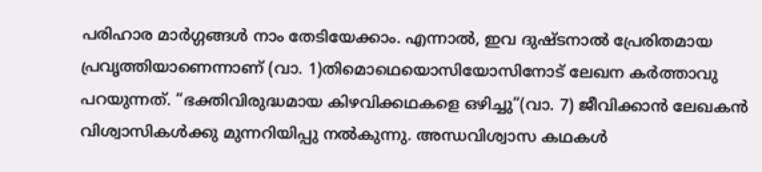പരിഹാര മാർഗ്ഗങ്ങൾ നാം തേടിയേക്കാം. എന്നാൽ, ഇവ ദുഷ്ടനാൽ പ്രേരിതമായ പ്രവൃത്തിയാണെന്നാണ് (വാ. 1)തിമൊഥെയൊസിയോസിനോട് ലേഖന കർത്താവു പറയുന്നത്. “ഭക്തിവിരുദ്ധമായ കിഴവിക്കഥകളെ ഒഴിച്ചു“(വാ. 7) ജീവിക്കാൻ ലേഖകൻ വിശ്വാസികൾക്കു മുന്നറിയിപ്പു നൽകുന്നു. അന്ധവിശ്വാസ കഥകൾ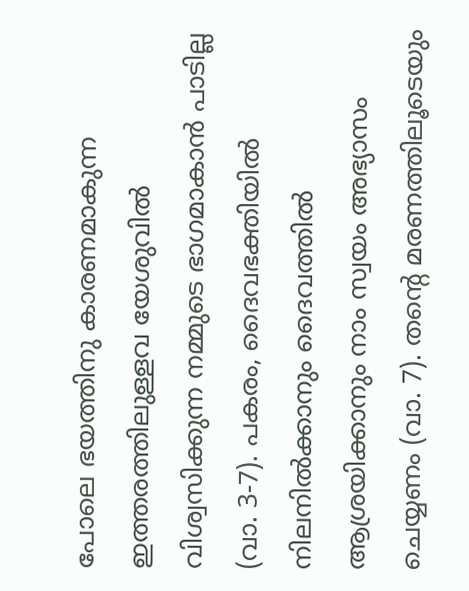പോലെ ഭയത്തിനു കാരണമാകുന്ന ഇത്തരത്തിലുള്ളവ യേശുവിൽ വിശ്വസിക്കുന്ന നമ്മുടെ ഭാഗമാകാൻ പാടില്ല (വാ. 3-7). പകരം, ദൈവഭക്തിയിൽ നിലനിൽക്കാനും ദൈവത്തിൽ ആശ്രയിക്കാനും നാം സ്വയം അഭ്യാസം ചെയ്യണം (വാ. 7). തന്റെ മരണത്തിലൂടെയും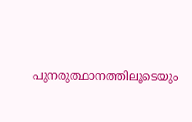പുനരുത്ഥാനത്തിലൂടെയും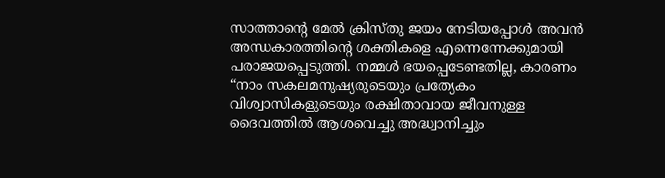സാത്താന്റെ മേൽ ക്രിസ്തു ജയം നേടിയപ്പോൾ അവൻ അന്ധകാരത്തിന്റെ ശക്തികളെ എന്നെന്നേക്കുമായി പരാജയപ്പെടുത്തി. നമ്മൾ ഭയപ്പെടേണ്ടതില്ല, കാരണം “നാം സകലമനുഷ്യരുടെയും പ്രത്യേകം വിശ്വാസികളുടെയും രക്ഷിതാവായ ജീവനുള്ള ദൈവത്തിൽ ആശവെച്ചു അദ്ധ്വാനിച്ചും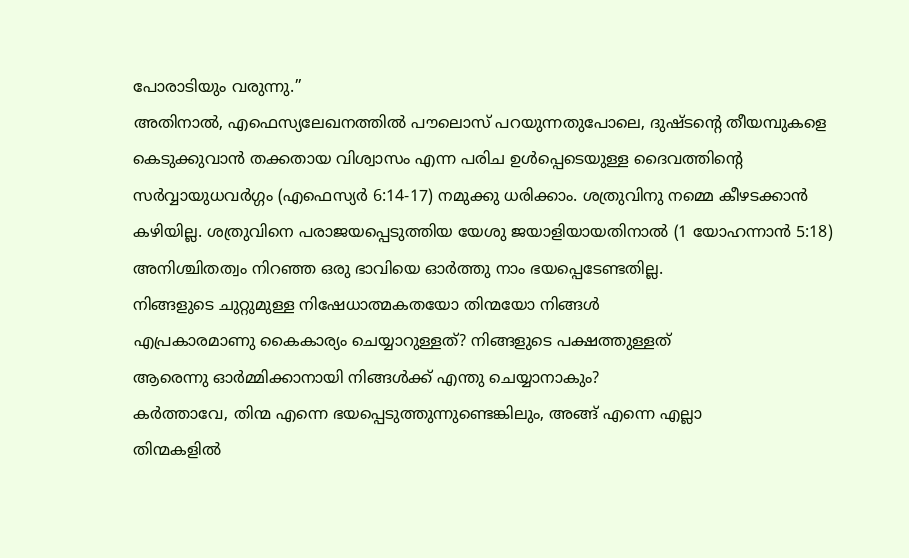പോരാടിയും വരുന്നു.”
അതിനാൽ, എഫെസ്യലേഖനത്തിൽ പൗലൊസ് പറയുന്നതുപോലെ, ദുഷ്ടന്റെ തീയമ്പുകളെ കെടുക്കുവാൻ തക്കതായ വിശ്വാസം എന്ന പരിച ഉൾപ്പെടെയുള്ള ദൈവത്തിന്റെ സർവ്വായുധവർഗ്ഗം (എഫെസ്യർ 6:14-17) നമുക്കു ധരിക്കാം. ശത്രുവിനു നമ്മെ കീഴടക്കാൻ കഴിയില്ല. ശത്രുവിനെ പരാജയപ്പെടുത്തിയ യേശു ജയാളിയായതിനാൽ (1 യോഹന്നാൻ 5:18) അനിശ്ചിതത്വം നിറഞ്ഞ ഒരു ഭാവിയെ ഓർത്തു നാം ഭയപ്പെടേണ്ടതില്ല.
നിങ്ങളുടെ ചുറ്റുമുള്ള നിഷേധാത്മകതയോ തിന്മയോ നിങ്ങൾ
എപ്രകാരമാണു കൈകാര്യം ചെയ്യാറുള്ളത്? നിങ്ങളുടെ പക്ഷത്തുള്ളത്
ആരെന്നു ഓർമ്മിക്കാനായി നിങ്ങൾക്ക് എന്തു ചെയ്യാനാകും?
കർത്താവേ, തിന്മ എന്നെ ഭയപ്പെടുത്തുന്നുണ്ടെങ്കിലും, അങ്ങ് എന്നെ എല്ലാ
തിന്മകളിൽ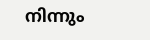നിന്നും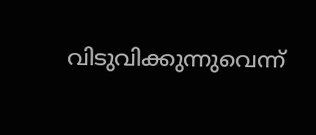വിടുവിക്കുന്നുവെന്ന്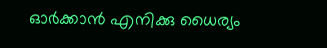ഓർക്കാൻ എനിക്കു ധൈര്യം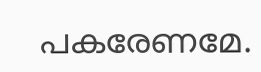പകരേണമേ.